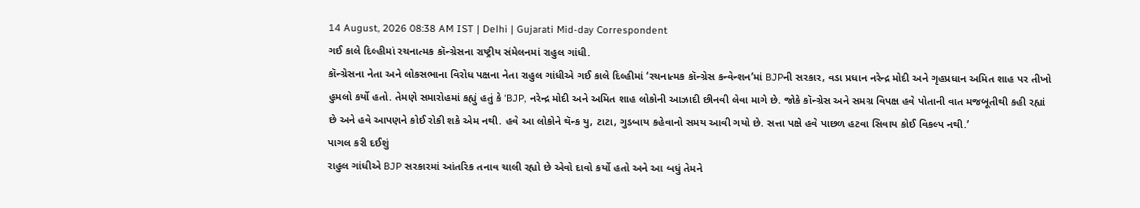14 August, 2026 08:38 AM IST | Delhi | Gujarati Mid-day Correspondent
ગઈ કાલે દિલ્હીમાં રચનાત્મક કૉન્ગ્રેસના રાષ્ટ્રીય સંમેલનમાં રાહુલ ગાંધી.
કૉન્ગ્રેસના નેતા અને લોકસભાના વિરોધ પક્ષના નેતા રાહુલ ગાંધીએ ગઈ કાલે દિલ્હીમાં ‘રચનાત્મક કૉન્ગ્રેસ કન્વેન્શન’માં BJPની સરકાર, વડા પ્રધાન નરેન્દ્ર મોદી અને ગૃહપ્રધાન અમિત શાહ પર તીખો હુમલો કર્યો હતો. તેમણે સમારોહમાં કહ્યું હતું કે ‘BJP, નરેન્દ્ર મોદી અને અમિત શાહ લોકોની આઝાદી છીનવી લેવા માગે છે. જોકે કૉન્ગ્રેસ અને સમગ્ર વિપક્ષ હવે પોતાની વાત મજબૂતીથી કહી રહ્યાં છે અને હવે આપણને કોઈ રોકી શકે એમ નથી. હવે આ લોકોને થૅન્ક યુ, ટાટા, ગુડબાય કહેવાનો સમય આવી ગયો છે. સત્તા પક્ષે હવે પાછળ હટવા સિવાય કોઈ વિકલ્પ નથી.’
પાગલ કરી દઈશું
રાહુલ ગાંધીએ BJP સરકારમાં આંતરિક તનાવ ચાલી રહ્યો છે એવો દાવો કર્યો હતો અને આ બધું તેમને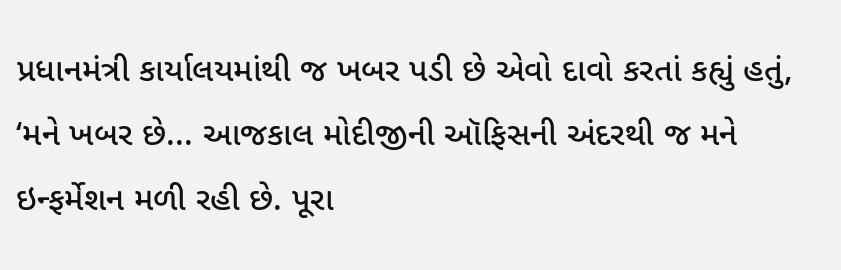પ્રધાનમંત્રી કાર્યાલયમાંથી જ ખબર પડી છે એવો દાવો કરતાં કહ્યું હતું, ‘મને ખબર છે... આજકાલ મોદીજીની ઑફિસની અંદરથી જ મને ઇન્ફર્મેશન મળી રહી છે. પૂરા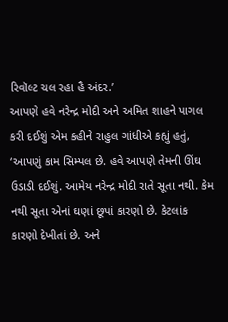રિવૉલ્ટ ચલ રહા હૈ અંદર.’
આપણે હવે નરેન્દ્ર મોદી અને અમિત શાહને પાગલ કરી દઈશું એમ કહીને રાહુલ ગાંધીએ કહ્યું હતું, ‘આપણું કામ સિમ્પલ છે. હવે આપણે તેમની ઊંઘ ઉડાડી દઈશું. આમેય નરેન્દ્ર મોદી રાતે સૂતા નથી. કેમ નથી સૂતા એનાં ઘણાં છૂપાં કારણો છે. કેટલાંક કારણો દેખીતાં છે. અને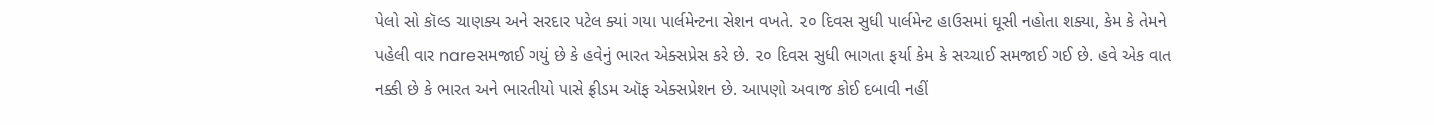પેલો સો કૉલ્ડ ચાણક્ય અને સરદાર પટેલ ક્યાં ગયા પાર્લમેન્ટના સેશન વખતે. ૨૦ દિવસ સુધી પાર્લમેન્ટ હાઉસમાં ઘૂસી નહોતા શક્યા, કેમ કે તેમને પહેલી વાર nareસમજાઈ ગયું છે કે હવેનું ભારત એક્સપ્રેસ કરે છે. ૨૦ દિવસ સુધી ભાગતા ફર્યા કેમ કે સચ્ચાઈ સમજાઈ ગઈ છે. હવે એક વાત નક્કી છે કે ભારત અને ભારતીયો પાસે ફ્રીડમ ઑફ એક્સપ્રેશન છે. આપણો અવાજ કોઈ દબાવી નહીં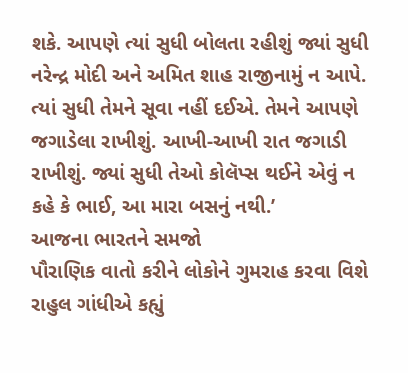શકે. આપણે ત્યાં સુધી બોલતા રહીશું જ્યાં સુધી નરેન્દ્ર મોદી અને અમિત શાહ રાજીનામું ન આપે. ત્યાં સુધી તેમને સૂવા નહીં દઈએ. તેમને આપણે જગાડેલા રાખીશું. આખી-આખી રાત જગાડી રાખીશું. જ્યાં સુધી તેઓ કોલૅપ્સ થઈને એવું ન કહે કે ભાઈ, આ મારા બસનું નથી.’
આજના ભારતને સમજો
પૌરાણિક વાતો કરીને લોકોને ગુમરાહ કરવા વિશે રાહુલ ગાંધીએ કહ્યું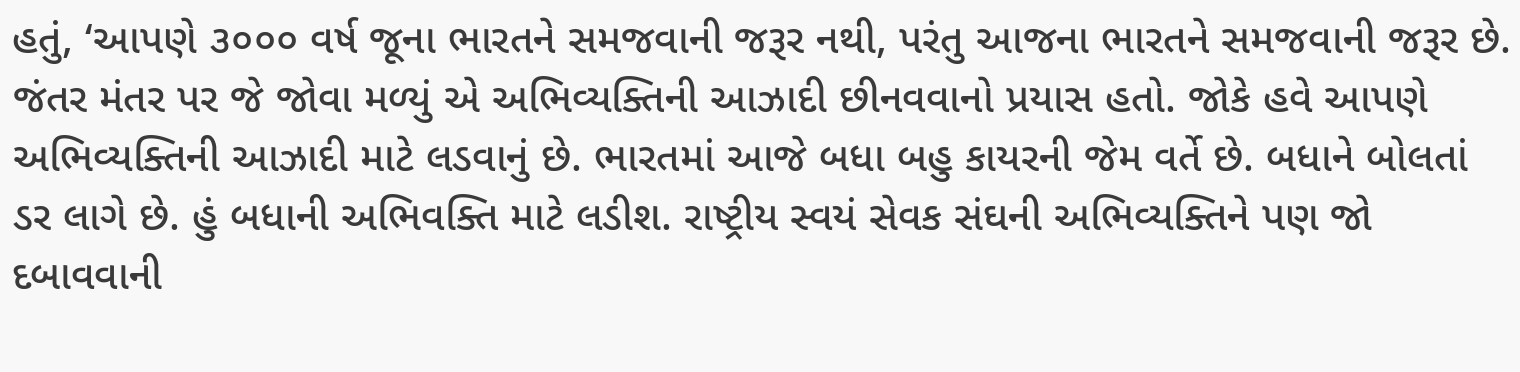હતું, ‘આપણે ૩૦૦૦ વર્ષ જૂના ભારતને સમજવાની જરૂર નથી, પરંતુ આજના ભારતને સમજવાની જરૂર છે. જંતર મંતર પર જે જોવા મળ્યું એ અભિવ્યક્તિની આઝાદી છીનવવાનો પ્રયાસ હતો. જોકે હવે આપણે અભિવ્યક્તિની આઝાદી માટે લડવાનું છે. ભારતમાં આજે બધા બહુ કાયરની જેમ વર્તે છે. બધાને બોલતાં ડર લાગે છે. હું બધાની અભિવક્તિ માટે લડીશ. રાષ્ટ્રીય સ્વયં સેવક સંઘની અભિવ્યક્તિને પણ જો દબાવવાની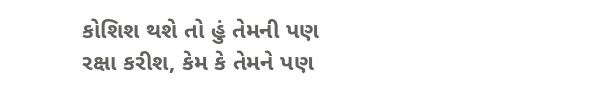કોશિશ થશે તો હું તેમની પણ રક્ષા કરીશ, કેમ કે તેમને પણ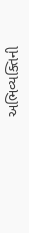અભિવ્યક્તિની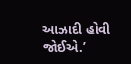આઝાદી હોવી જોઈએ.’